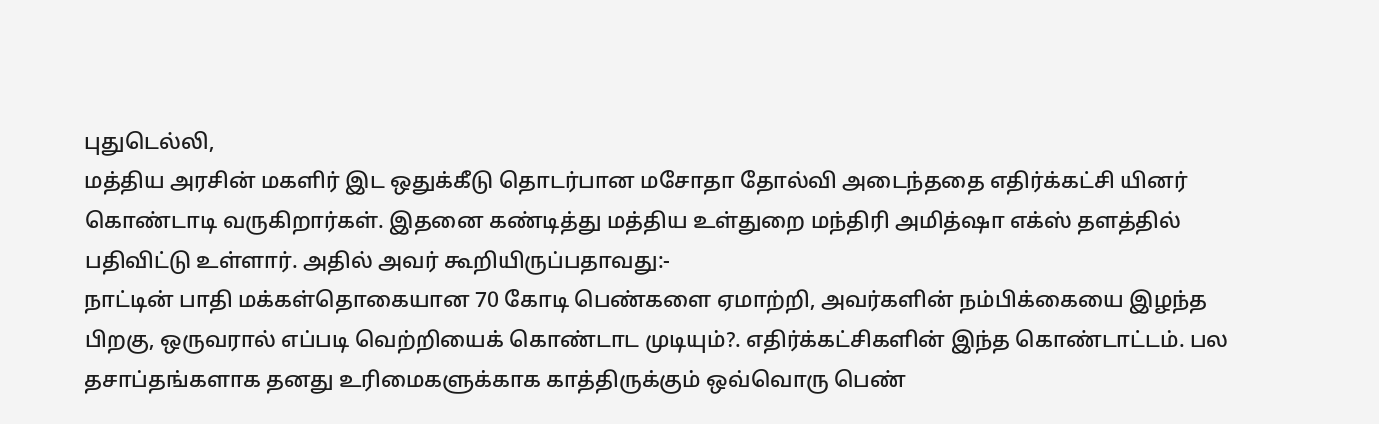புதுடெல்லி,
மத்திய அரசின் மகளிர் இட ஒதுக்கீடு தொடர்பான மசோதா தோல்வி அடைந்ததை எதிர்க்கட்சி யினர் கொண்டாடி வருகிறார்கள். இதனை கண்டித்து மத்திய உள்துறை மந்திரி அமித்ஷா எக்ஸ் தளத்தில் பதிவிட்டு உள்ளார். அதில் அவர் கூறியிருப்பதாவது:-
நாட்டின் பாதி மக்கள்தொகையான 70 கோடி பெண்களை ஏமாற்றி, அவர்களின் நம்பிக்கையை இழந்த பிறகு, ஒருவரால் எப்படி வெற்றியைக் கொண்டாட முடியும்?. எதிர்க்கட்சிகளின் இந்த கொண்டாட்டம். பல தசாப்தங்களாக தனது உரிமைகளுக்காக காத்திருக்கும் ஒவ்வொரு பெண்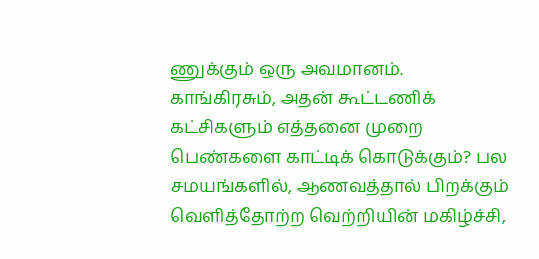ணுக்கும் ஒரு அவமானம்.
காங்கிரசும், அதன் கூட்டணிக் கட்சிகளும் எத்தனை முறை பெண்களை காட்டிக் கொடுக்கும்? பல சமயங்களில், ஆணவத்தால் பிறக்கும் வெளித்தோற்ற வெற்றியின் மகிழ்ச்சி,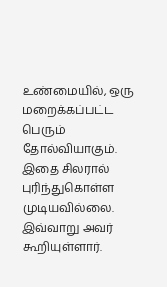உண்மையில், ஒரு மறைக்கப்பட்ட பெரும் தோல்வியாகும். இதை சிலரால் புரிந்துகொள்ள முடியவில்லை.
இவ்வாறு அவர் கூறியுள்ளார்.